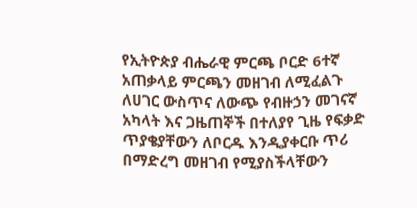የኢትዮጵያ ብሔራዊ ምርጫ ቦርድ 6ተኛ አጠቃላይ ምርጫን መዘገብ ለሚፈልጉ ለሀገር ውስጥና ለውጭ የብዙኃን መገናኛ አካላት እና ጋዜጠኞች በተለያየ ጊዜ የፍቃድ ጥያቄያቸውን ለቦርዱ እንዲያቀርቡ ጥሪ በማድረግ መዘገብ የሚያስችላቸውን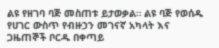ልዩ የዘገባ ባጅ መስጠቱ ይታወቃል። ልዩ ባጅ የወሰዱ የሀገር ውስጥ የብዙኃን መገናኛ አካላት እና ጋዜጠኞች ቦርዱ በቀጣይ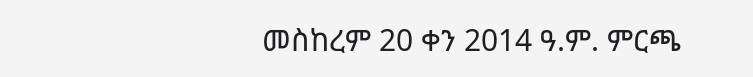መስከረም 20 ቀን 2014 ዓ.ም. ምርጫ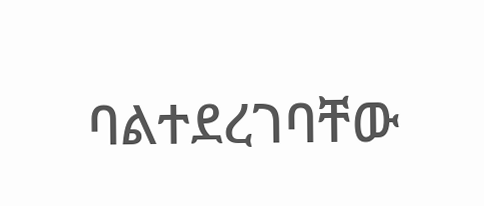ባልተደረገባቸው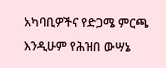አካባቢዎችና የድጋሜ ምርጫ እንዲሁም የሕዝበ ውሣኔ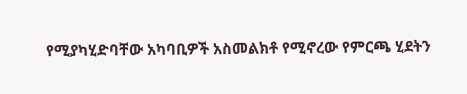የሚያካሂድባቸው አካባቢዎች አስመልክቶ የሚኖረው የምርጫ ሂደትን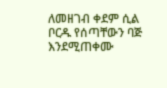ለመዘገብ ቀደም ሲል ቦርዱ የሰጣቸውን ባጅ እንደሚጠቀሙ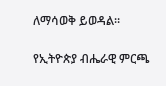ለማሳወቅ ይወዳል።

የኢትዮጵያ ብሔራዊ ምርጫ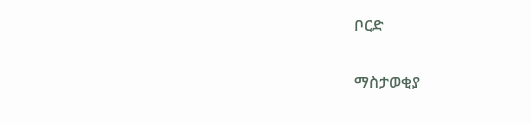ቦርድ

ማስታወቂያ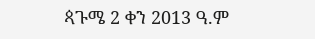ጳጉሜ 2 ቀን 2013 ዓ.ም